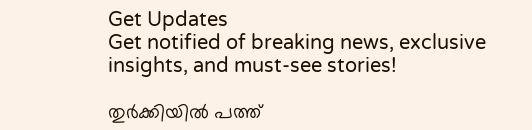Get Updates
Get notified of breaking news, exclusive insights, and must-see stories!

തുര്‍ക്കിയില്‍ പത്ത്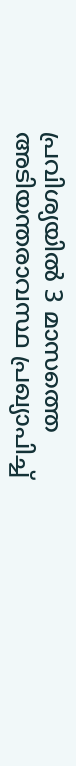പ്രവിശ്യയില്‍ 3 മാസത്തെ അടിയന്തരാവസ്ഥ പ്രഖ്യാപിച്ച്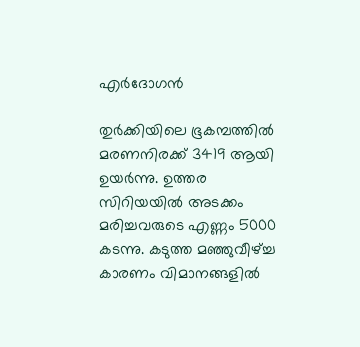എര്‍ദോഗന്‍

തുര്‍ക്കിയിലെ ഭൂകമ്പത്തില്‍ മരണനിരക്ക് 3419 ആയി ഉയര്‍ന്നു. ഉത്തര സിറിയയില്‍ അടക്കം മരിച്ചവരുടെ എണ്ണം 5000 കടന്നു. കടുത്ത മഞ്ഞുവീഴ്ച്ച കാരണം വിമാനങ്ങളില്‍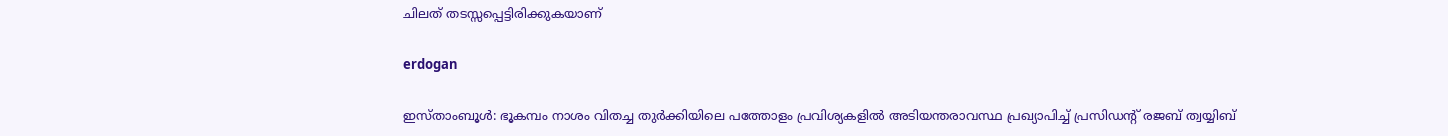ചിലത് തടസ്സപ്പെട്ടിരിക്കുകയാണ്

erdogan

ഇസ്താംബൂള്‍: ഭൂകമ്പം നാശം വിതച്ച തുര്‍ക്കിയിലെ പത്തോളം പ്രവിശ്യകളില്‍ അടിയന്തരാവസ്ഥ പ്രഖ്യാപിച്ച് പ്രസിഡന്റ് രജബ് ത്വയ്യിബ്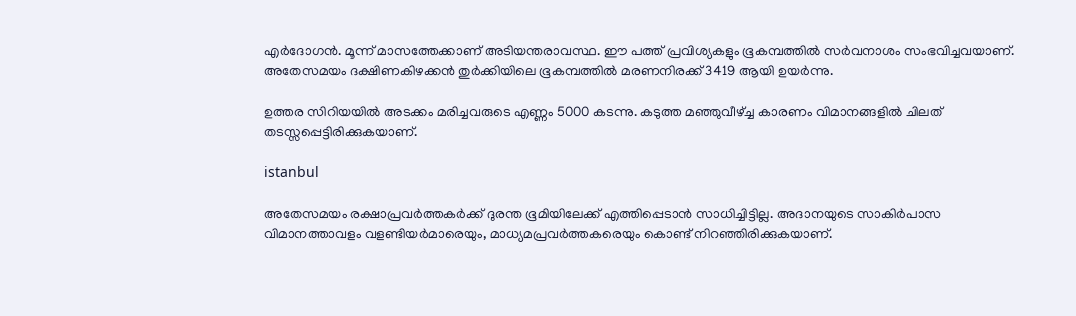എര്‍ദോഗന്‍. മൂന്ന് മാസത്തേക്കാണ് അടിയന്തരാവസ്ഥ. ഈ പത്ത് പ്രവിശ്യകളും ഭൂകമ്പത്തില്‍ സര്‍വനാശം സംഭവിച്ചവയാണ്. അതേസമയം ദക്ഷിണകിഴക്കന്‍ തുര്‍ക്കിയിലെ ഭൂകമ്പത്തില്‍ മരണനിരക്ക് 3419 ആയി ഉയര്‍ന്നു.

ഉത്തര സിറിയയില്‍ അടക്കം മരിച്ചവരുടെ എണ്ണം 5000 കടന്നു. കടുത്ത മഞ്ഞുവീഴ്ച്ച കാരണം വിമാനങ്ങളില്‍ ചിലത് തടസ്സപ്പെട്ടിരിക്കുകയാണ്.

istanbul

അതേസമയം രക്ഷാപ്രവര്‍ത്തകര്‍ക്ക് ദുരന്ത ഭൂമിയിലേക്ക് എത്തിപ്പെടാന്‍ സാധിച്ചിട്ടില്ല. അദാനയുടെ സാകിര്‍പാസ വിമാനത്താവളം വളണ്ടിയര്‍മാരെയും, മാധ്യമപ്രവര്‍ത്തകരെയും കൊണ്ട് നിറഞ്ഞിരിക്കുകയാണ്.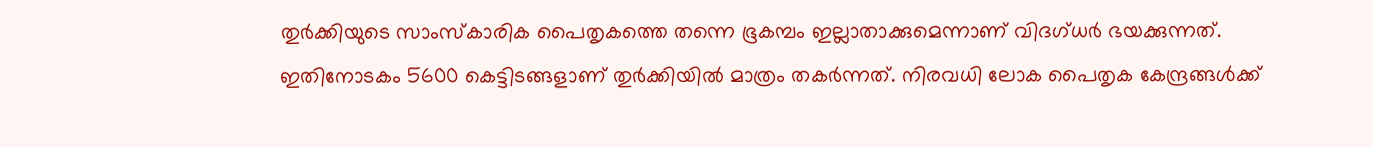തുര്‍ക്കിയുടെ സാംസ്‌കാരിക പൈതൃകത്തെ തന്നെ ഭൂകമ്പം ഇല്ലാതാക്കുമെന്നാണ് വിദഗ്ധര്‍ ഭയക്കുന്നത്. ഇതിനോടകം 5600 കെട്ടിടങ്ങളാണ് തുര്‍ക്കിയില്‍ മാത്രം തകര്‍ന്നത്. നിരവധി ലോക പൈതൃക കേന്ദ്രങ്ങള്‍ക്ക്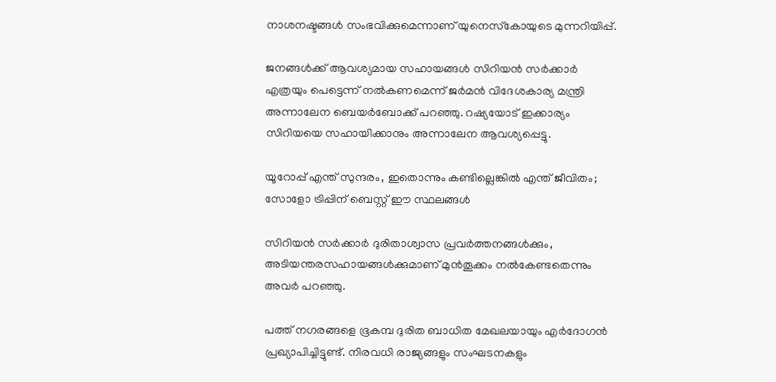നാശനഷ്ടങ്ങള്‍ സംഭവിക്കുമെന്നാണ് യുനെസ്‌കോയുടെ മുന്നറിയിപ്പ്.

ജനങ്ങള്‍ക്ക് ആവശ്യമായ സഹായങ്ങള്‍ സിറിയന്‍ സര്‍ക്കാര്‍ എത്രയും പെട്ടെന്ന് നല്‍കണമെന്ന് ജര്‍മന്‍ വിദേശകാര്യ മന്ത്രി അന്നാലേന ബെയര്‍ബോക്ക് പറഞ്ഞു. റഷ്യയോട് ഇക്കാര്യം സിറിയയെ സഹായിക്കാനും അന്നാലേന ആവശ്യപ്പെട്ടു.

യൂറോപ്പ് എന്ത് സുന്ദരം, ഇതൊന്നും കണ്ടില്ലെങ്കില്‍ എന്ത് ജീവിതം; സോളോ ട്രിപ്പിന് ബെസ്റ്റ് ഈ സ്ഥലങ്ങള്‍

സിറിയന്‍ സര്‍ക്കാര്‍ ദുരിതാശ്വാസ പ്രവര്‍ത്തനങ്ങള്‍ക്കും, അടിയന്തരസഹായങ്ങള്‍ക്കുമാണ് മുന്‍തൂക്കം നല്‍കേണ്ടതെന്നും അവര്‍ പറഞ്ഞു.

പത്ത് നഗരങ്ങളെ ഭൂകമ്പ ദുരിത ബാധിത മേഖലയായും എര്‍ദോഗന്‍ പ്രഖ്യാപിച്ചിട്ടുണ്ട്. നിരവധി രാജ്യങ്ങളും സംഘടനകളും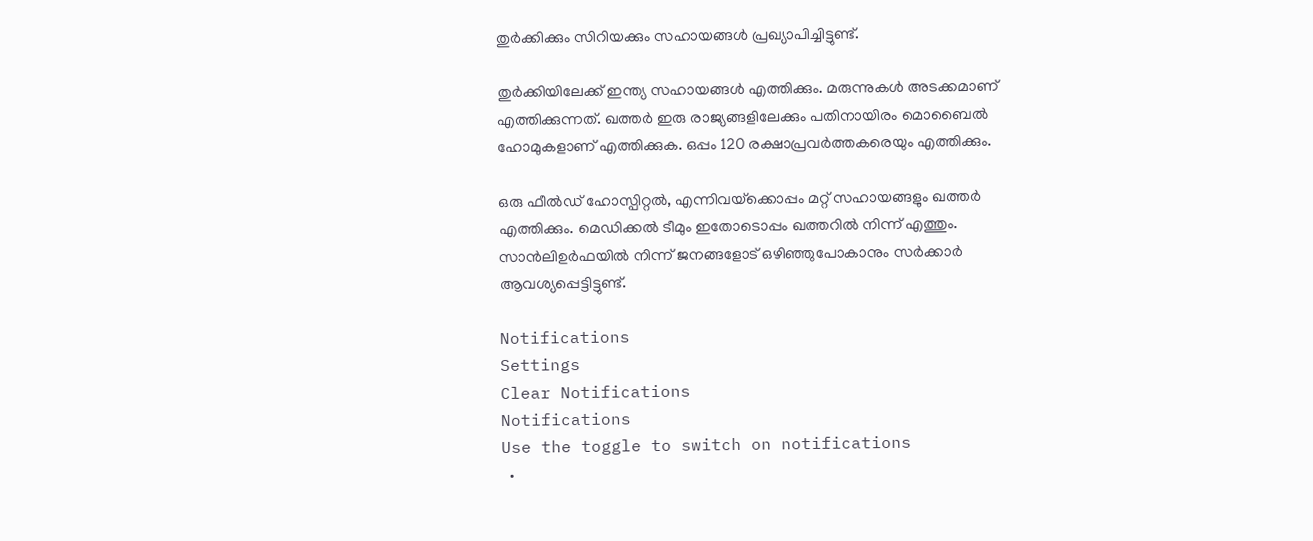തുര്‍ക്കിക്കും സിറിയക്കും സഹായങ്ങള്‍ പ്രഖ്യാപിച്ചിട്ടുണ്ട്.

തുര്‍ക്കിയിലേക്ക് ഇന്ത്യ സഹായങ്ങള്‍ എത്തിക്കും. മരുന്നുകള്‍ അടക്കമാണ് എത്തിക്കുന്നത്. ഖത്തര്‍ ഇരു രാജ്യങ്ങളിലേക്കും പതിനായിരം മൊബൈല്‍ ഹോമുകളാണ് എത്തിക്കുക. ഒപ്പം 120 രക്ഷാപ്രവര്‍ത്തകരെയും എത്തിക്കും.

ഒരു ഫീല്‍ഡ് ഹോസ്പിറ്റല്‍, എന്നിവയ്‌ക്കൊപ്പം മറ്റ് സഹായങ്ങളും ഖത്തര്‍ എത്തിക്കും. മെഡിക്കല്‍ ടീമും ഇതോടൊപ്പം ഖത്തറില്‍ നിന്ന് എത്തും. സാന്‍ലിഉര്‍ഫയില്‍ നിന്ന് ജനങ്ങളോട് ഒഴിഞ്ഞുപോകാനും സര്‍ക്കാര്‍ ആവശ്യപ്പെട്ടിട്ടുണ്ട്.

Notifications
Settings
Clear Notifications
Notifications
Use the toggle to switch on notifications
  •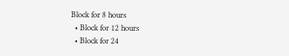Block for 8 hours
  • Block for 12 hours
  • Block for 24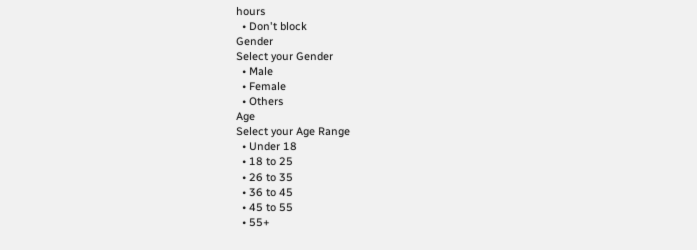hours
  • Don't block
Gender
Select your Gender
  • Male
  • Female
  • Others
Age
Select your Age Range
  • Under 18
  • 18 to 25
  • 26 to 35
  • 36 to 45
  • 45 to 55
  • 55+